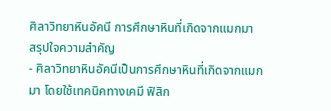ศิลาวิทยาหินอัคนี การศึกษาหินที่เกิดจากแมกมา
สรุปใจความสำคัญ
- ศิลาวิทยาหินอัคนีเป็นการศึกษาหินที่เกิดจากแมกมา โดยใช้เทคนิคทางเคมี ฟิสิก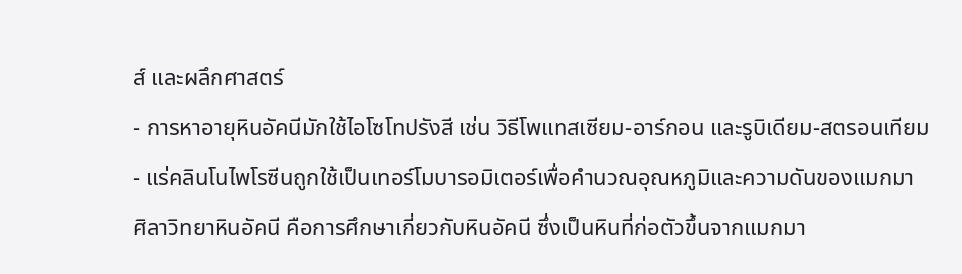ส์ และผลึกศาสตร์
- การหาอายุหินอัคนีมักใช้ไอโซโทปรังสี เช่น วิธีโพแทสเซียม-อาร์กอน และรูบิเดียม-สตรอนเทียม
- แร่คลินโนไพโรซีนถูกใช้เป็นเทอร์โมบารอมิเตอร์เพื่อคำนวณอุณหภูมิและความดันของแมกมา
ศิลาวิทยาหินอัคนี คือการศึกษาเกี่ยวกับหินอัคนี ซึ่งเป็นหินที่ก่อตัวขึ้นจากแมกมา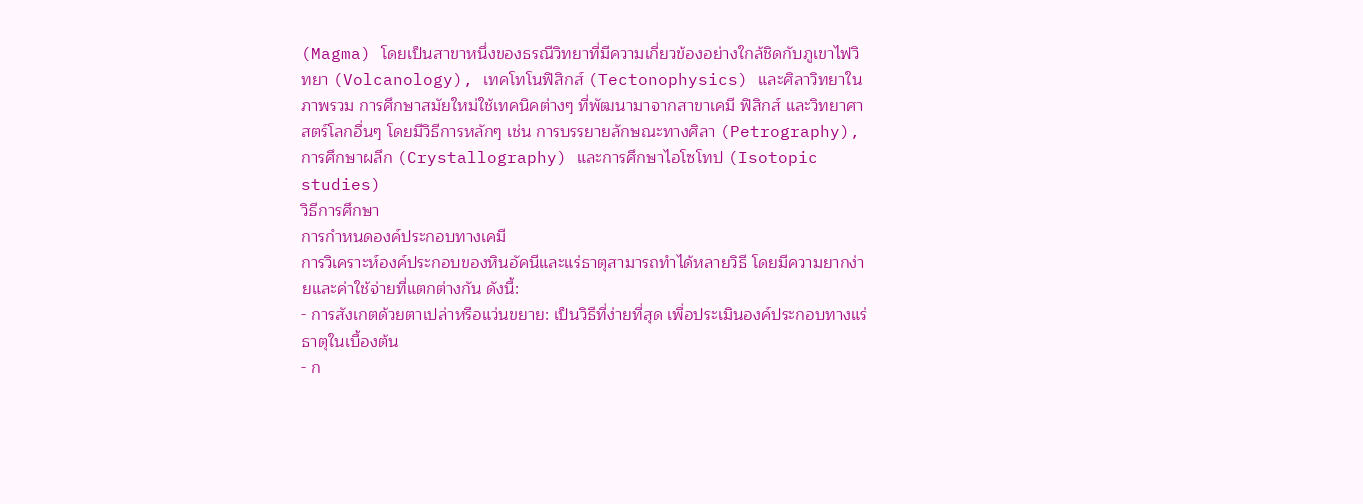(Magma) โดยเป็นสาขาหนึ่งของธรณีวิทยาที่มีความเกี่ยวข้องอย่างใกล้ชิดกับภูเขาไฟวิทยา (Volcanology), เทคโทโนฟิสิกส์ (Tectonophysics) และศิลาวิทยาในภาพรวม การศึกษาสมัยใหม่ใช้เทคนิคต่างๆ ที่พัฒนามาจากสาขาเคมี ฟิสิกส์ และวิทยาศาสตร์โลกอื่นๆ โดยมีวิธีการหลักๆ เช่น การบรรยายลักษณะทางศิลา (Petrography), การศึกษาผลึก (Crystallography) และการศึกษาไอโซโทป (Isotopic studies)
วิธีการศึกษา
การกำหนดองค์ประกอบทางเคมี
การวิเคราะห์องค์ประกอบของหินอัคนีและแร่ธาตุสามารถทำได้หลายวิธี โดยมีความยากง่ายและค่าใช้จ่ายที่แตกต่างกัน ดังนี้:
- การสังเกตด้วยตาเปล่าหรือแว่นขยาย: เป็นวิธีที่ง่ายที่สุด เพื่อประเมินองค์ประกอบทางแร่ธาตุในเบื้องต้น
- ก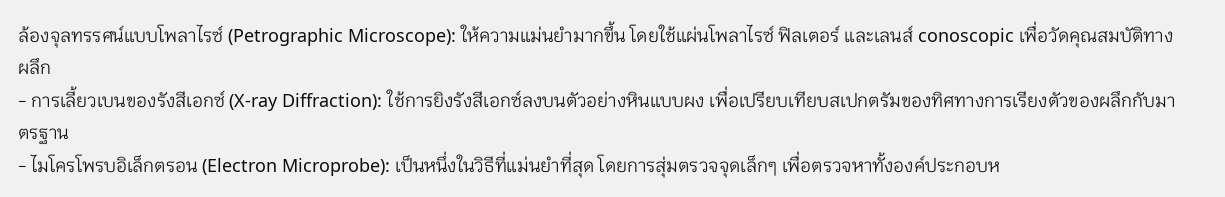ล้องจุลทรรศน์แบบโพลาไรซ์ (Petrographic Microscope): ให้ความแม่นยำมากขึ้น โดยใช้แผ่นโพลาไรซ์ ฟิลเตอร์ และเลนส์ conoscopic เพื่อวัดคุณสมบัติทางผลึก
- การเลี้ยวเบนของรังสีเอกซ์ (X-ray Diffraction): ใช้การยิงรังสีเอกซ์ลงบนตัวอย่างหินแบบผง เพื่อเปรียบเทียบสเปกตรัมของทิศทางการเรียงตัวของผลึกกับมาตรฐาน
- ไมโครโพรบอิเล็กตรอน (Electron Microprobe): เป็นหนึ่งในวิธีที่แม่นยำที่สุด โดยการสุ่มตรวจจุดเล็กๆ เพื่อตรวจหาทั้งองค์ประกอบห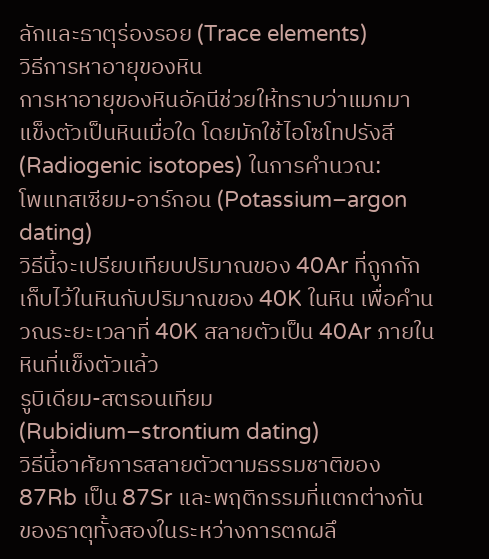ลักและธาตุร่องรอย (Trace elements)
วิธีการหาอายุของหิน
การหาอายุของหินอัคนีช่วยให้ทราบว่าแมกมาแข็งตัวเป็นหินเมื่อใด โดยมักใช้ไอโซโทปรังสี (Radiogenic isotopes) ในการคำนวณ:
โพแทสเซียม-อาร์กอน (Potassium–argon dating)
วิธีนี้จะเปรียบเทียบปริมาณของ 40Ar ที่ถูกกักเก็บไว้ในหินกับปริมาณของ 40K ในหิน เพื่อคำนวณระยะเวลาที่ 40K สลายตัวเป็น 40Ar ภายในหินที่แข็งตัวแล้ว
รูบิเดียม-สตรอนเทียม (Rubidium–strontium dating)
วิธีนี้อาศัยการสลายตัวตามธรรมชาติของ 87Rb เป็น 87Sr และพฤติกรรมที่แตกต่างกันของธาตุทั้งสองในระหว่างการตกผลึ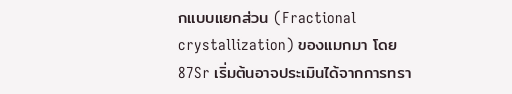กแบบแยกส่วน (Fractional crystallization) ของแมกมา โดย 87Sr เริ่มต้นอาจประเมินได้จากการทรา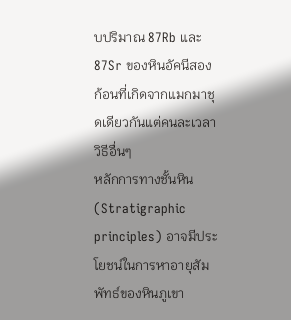บปริมาณ 87Rb และ 87Sr ของหินอัคนีสองก้อนที่เกิดจากแมกมาชุดเดียวกันแต่คนละเวลา
วิธีอื่นๆ
หลักการทางชั้นหิน (Stratigraphic principles) อาจมีประโยชน์ในการหาอายุสัมพัทธ์ของหินภูเขา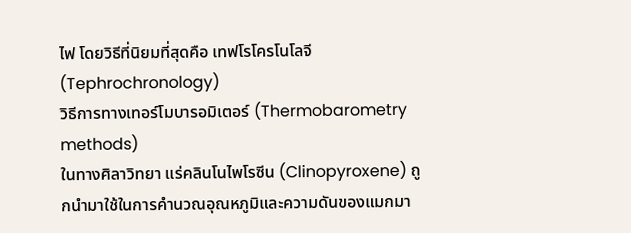ไฟ โดยวิธีที่นิยมที่สุดคือ เทฟโรโครโนโลจี (Tephrochronology)
วิธีการทางเทอร์โมบารอมิเตอร์ (Thermobarometry methods)
ในทางศิลาวิทยา แร่คลินโนไพโรซีน (Clinopyroxene) ถูกนำมาใช้ในการคำนวณอุณหภูมิและความดันของแมกมา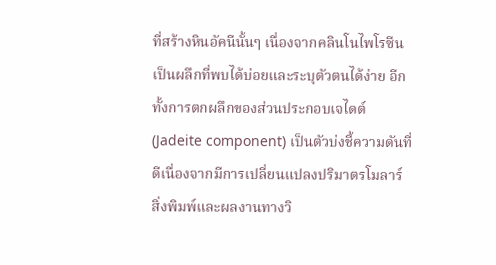ที่สร้างหินอัคนีนั้นๆ เนื่องจากคลินโนไพโรซีนเป็นผลึกที่พบได้บ่อยและระบุตัวตนได้ง่าย อีกทั้งการตกผลึกของส่วนประกอบเจไดต์ (Jadeite component) เป็นตัวบ่งชี้ความดันที่ดีเนื่องจากมีการเปลี่ยนแปลงปริมาตรโมลาร์
สิ่งพิมพ์และผลงานทางวิ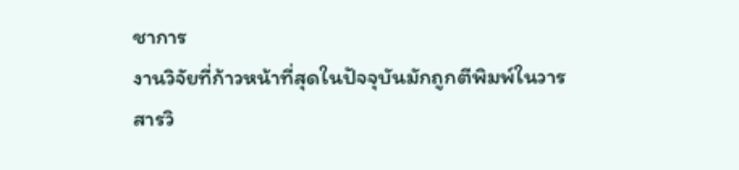ชาการ
งานวิจัยที่ก้าวหน้าที่สุดในปัจจุบันมักถูกตีพิมพ์ในวารสารวิ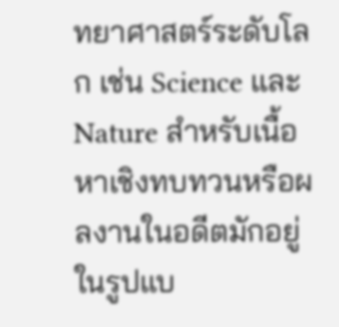ทยาศาสตร์ระดับโลก เช่น Science และ Nature สำหรับเนื้อหาเชิงทบทวนหรือผลงานในอดีตมักอยู่ในรูปแบ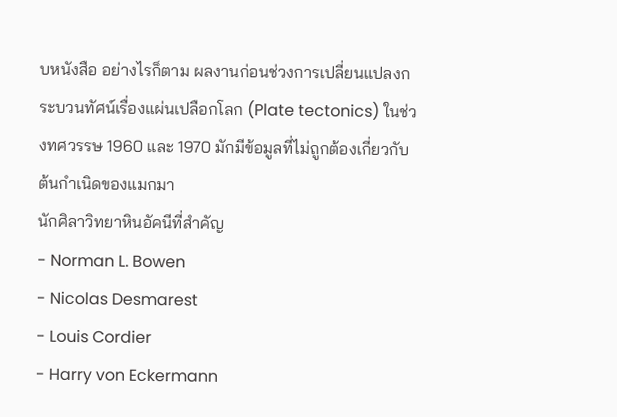บหนังสือ อย่างไรก็ตาม ผลงานก่อนช่วงการเปลี่ยนแปลงกระบวนทัศน์เรื่องแผ่นเปลือกโลก (Plate tectonics) ในช่วงทศวรรษ 1960 และ 1970 มักมีข้อมูลที่ไม่ถูกต้องเกี่ยวกับต้นกำเนิดของแมกมา
นักศิลาวิทยาหินอัคนีที่สำคัญ
- Norman L. Bowen
- Nicolas Desmarest
- Louis Cordier
- Harry von Eckermann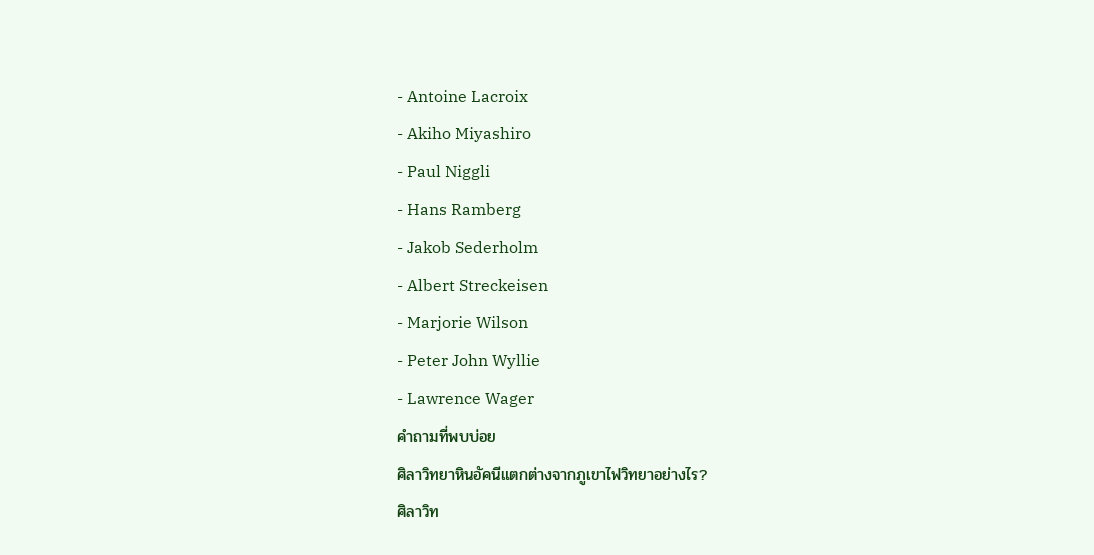- Antoine Lacroix
- Akiho Miyashiro
- Paul Niggli
- Hans Ramberg
- Jakob Sederholm
- Albert Streckeisen
- Marjorie Wilson
- Peter John Wyllie
- Lawrence Wager
คำถามที่พบบ่อย
ศิลาวิทยาหินอัคนีแตกต่างจากภูเขาไฟวิทยาอย่างไร?
ศิลาวิท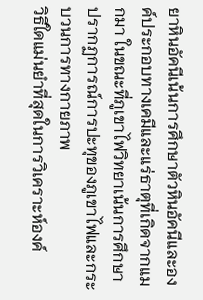ยาหินอัคนีเน้นการศึกษาตัวหินอัคนีและองค์ประกอบทางเคมีและแร่ธาตุที่เกิดจากแมกมา ในขณะที่ภูเขาไฟวิทยาเน้นการศึกษาปรากฏการณ์การปะทุของภูเขาไฟและกระบวนการทางกายภาพ
วิธีใดแม่นยำที่สุดในการวิเคราะห์องค์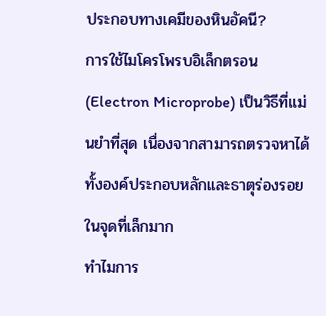ประกอบทางเคมีของหินอัคนี?
การใช้ไมโครโพรบอิเล็กตรอน (Electron Microprobe) เป็นวิธีที่แม่นยำที่สุด เนื่องจากสามารถตรวจหาได้ทั้งองค์ประกอบหลักและธาตุร่องรอยในจุดที่เล็กมาก
ทำไมการ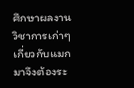ศึกษาผลงานวิชาการเก่าๆ เกี่ยวกับแมกมาจึงต้องระ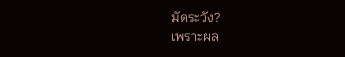มัดระวัง?
เพราะผล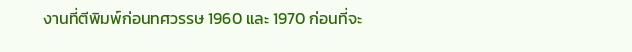งานที่ตีพิมพ์ก่อนทศวรรษ 1960 และ 1970 ก่อนที่จะ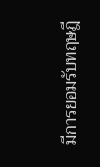มีการยอมรับทฤษฎี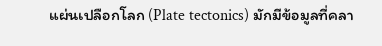แผ่นเปลือกโลก (Plate tectonics) มักมีข้อมูลที่คลา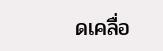ดเคลื่อ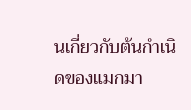นเกี่ยวกับต้นกำเนิดของแมกมา